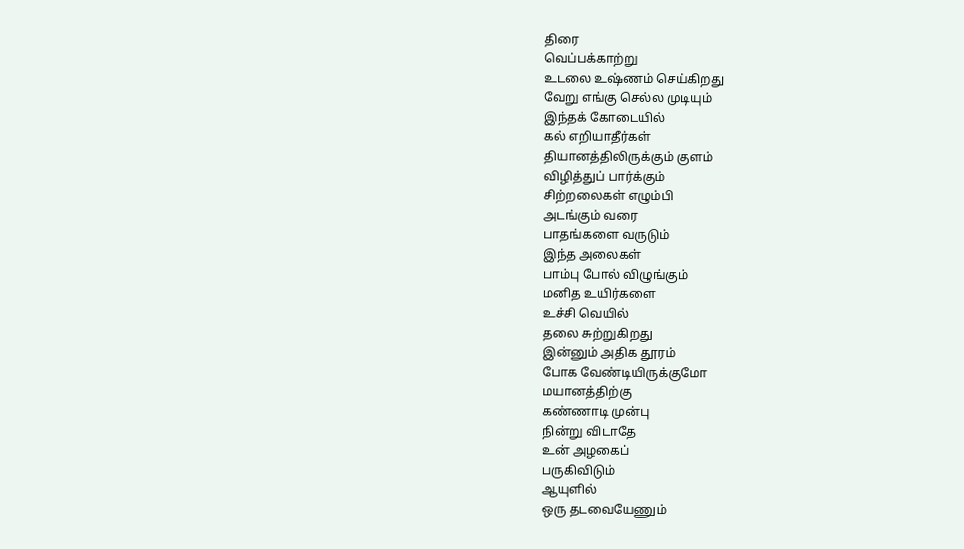திரை
வெப்பக்காற்று
உடலை உஷ்ணம் செய்கிறது
வேறு எங்கு செல்ல முடியும்
இந்தக் கோடையில்
கல் எறியாதீர்கள்
தியானத்திலிருக்கும் குளம்
விழித்துப் பார்க்கும்
சிற்றலைகள் எழும்பி
அடங்கும் வரை
பாதங்களை வருடும்
இந்த அலைகள்
பாம்பு போல் விழுங்கும்
மனித உயிர்களை
உச்சி வெயில்
தலை சுற்றுகிறது
இன்னும் அதிக தூரம்
போக வேண்டியிருக்குமோ
மயானத்திற்கு
கண்ணாடி முன்பு
நின்று விடாதே
உன் அழகைப்
பருகிவிடும்
ஆயுளில்
ஒரு தடவையேணும்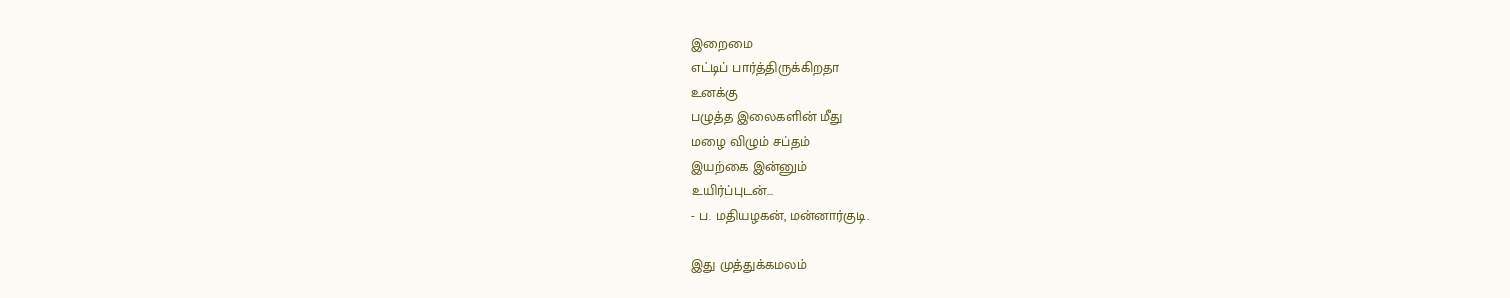இறைமை
எட்டிப் பார்த்திருக்கிறதா
உனக்கு
பழுத்த இலைகளின் மீது
மழை விழும் சப்தம்
இயற்கை இன்னும்
உயிர்ப்புடன்...
- ப. மதியழகன், மன்னார்குடி.

இது முத்துக்கமலம்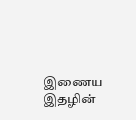இணைய இதழின்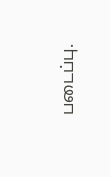படைப்பு.